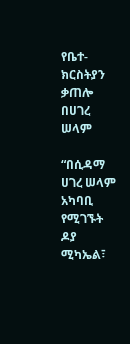የቤተ-ክርስትያን ቃጠሎ በሀገረ ሠላም

“በሲዳማ ሀገረ ሠላም አካባቢ የሚገኙት ዶያ ሚካኤል፣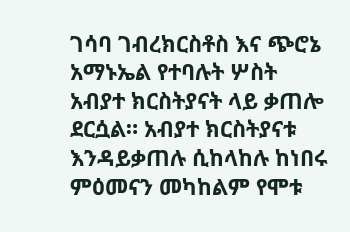ገሳባ ገብረክርስቶስ እና ጭሮኔ አማኑኤል የተባሉት ሦስት አብያተ ክርስትያናት ላይ ቃጠሎ ደርሷል። አብያተ ክርስትያናቱ እንዳይቃጠሉ ሲከላከሉ ከነበሩ ምዕመናን መካከልም የሞቱ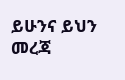ይሁንና ይህን መረጃ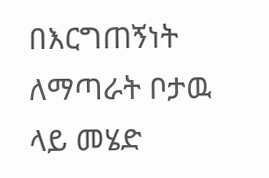በእርግጠኝነት ለማጣራት ቦታዉ ላይ መሄድ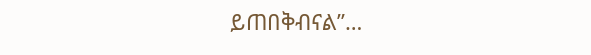ይጠበቅብናል”…